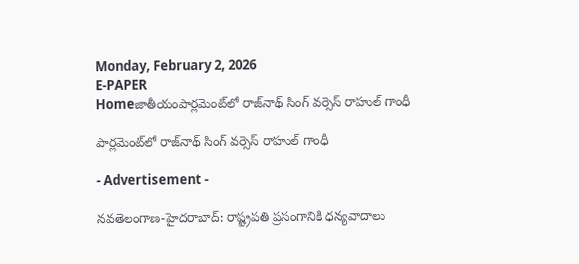Monday, February 2, 2026
E-PAPER
Homeజాతీయంపార్ల‌మెంట్‌లో రాజ్‌నాథ్‌ సింగ్‌ వ‌ర్సెస్ రాహుల్ గాంధీ

పార్ల‌మెంట్‌లో రాజ్‌నాథ్‌ సింగ్‌ వ‌ర్సెస్ రాహుల్ గాంధీ

- Advertisement -

న‌వ‌తెలంగాణ‌-హైద‌రాబాద్: రాష్ట్రపతి ప్రసంగానికి ధన్యవాదాలు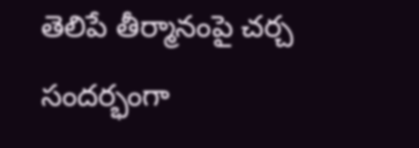తెలిపే తీర్మానంపై చర్చ సంద‌ర్భంగా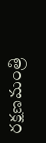ర‌క్ష‌ణ‌మంత్రి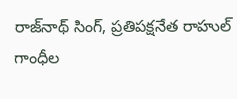రాజ్‌నాథ్‌ సింగ్‌, ప్ర‌తిప‌క్ష‌నేత‌ రాహుల్ గాంధీల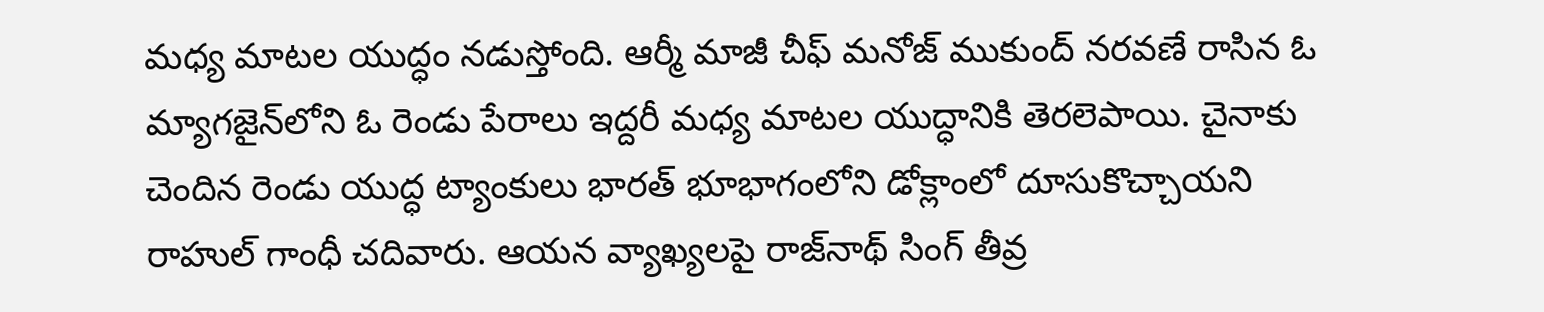మ‌ధ్య మాట‌ల యుద్ధం న‌డుస్తోంది. ఆర్మీ మాజీ చీఫ్‌ మనోజ్‌ ముకుంద్‌ నరవణే రాసిన ఓ మ్యాగజైన్‌లోని ఓ రెండు పేరాలు ఇద్ద‌రీ మ‌ధ్య మాట‌ల యుద్ధానికి తెర‌లెపాయి. చైనాకు చెందిన రెండు యుద్ధ ట్యాంకులు భార‌త్ భూభాగంలోని డోక్లాంలో దూసుకొచ్చాయ‌ని రాహుల్ గాంధీ చ‌దివారు. ఆయన వ్యాఖ్య‌లపై రాజ్‌నాథ్‌ సింగ్ తీవ్ర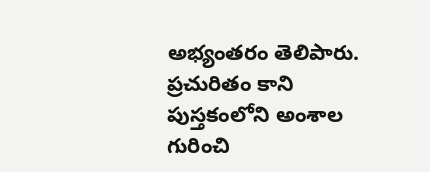అభ్యంత‌రం తెలిపారు. ప్రచురితం కాని పుస్తకంలోని అంశాల గురించి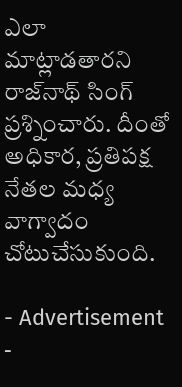ఎలా మాట్లాడతారని రాజ్‌నాథ్‌ సింగ్‌ ప్రశ్నించారు. దీంతో అధికార, ప్రతిపక్ష నేతల మధ్య వాగ్వాదం చోటుచేసుకుంది.

- Advertisement -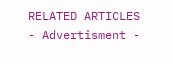RELATED ARTICLES
- Advertisment -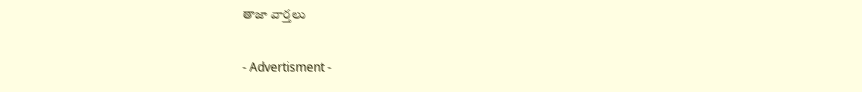తాజా వార్తలు

- Advertisment -